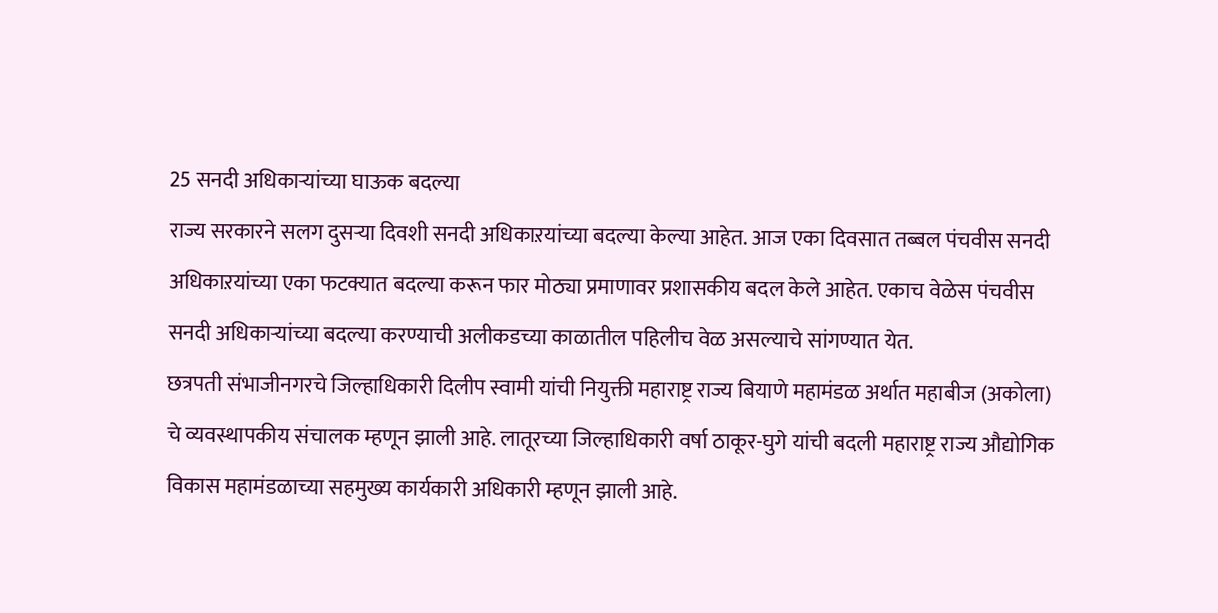25 सनदी अधिकाऱ्यांच्या घाऊक बदल्या
राज्य सरकारने सलग दुसऱ्या दिवशी सनदी अधिकाऱयांच्या बदल्या केल्या आहेत. आज एका दिवसात तब्बल पंचवीस सनदी अधिकाऱयांच्या एका फटक्यात बदल्या करून फार मोठ्या प्रमाणावर प्रशासकीय बदल केले आहेत. एकाच वेळेस पंचवीस सनदी अधिकाऱ्यांच्या बदल्या करण्याची अलीकडच्या काळातील पहिलीच वेळ असल्याचे सांगण्यात येत.
छत्रपती संभाजीनगरचे जिल्हाधिकारी दिलीप स्वामी यांची नियुक्ती महाराष्ट्र राज्य बियाणे महामंडळ अर्थात महाबीज (अकोला) चे व्यवस्थापकीय संचालक म्हणून झाली आहे. लातूरच्या जिल्हाधिकारी वर्षा ठाकूर-घुगे यांची बदली महाराष्ट्र राज्य औद्योगिक विकास महामंडळाच्या सहमुख्य कार्यकारी अधिकारी म्हणून झाली आहे.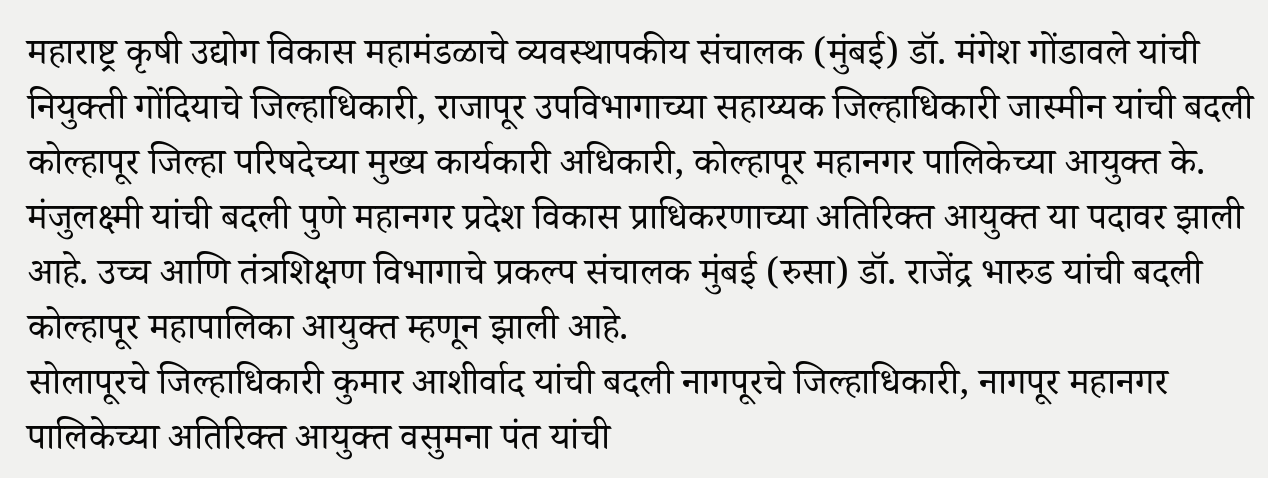महाराष्ट्र कृषी उद्योग विकास महामंडळाचे व्यवस्थापकीय संचालक (मुंबई) डॉ. मंगेश गोंडावले यांची नियुक्ती गोंदियाचे जिल्हाधिकारी, राजापूर उपविभागाच्या सहाय्यक जिल्हाधिकारी जास्मीन यांची बदली कोल्हापूर जिल्हा परिषदेच्या मुख्य कार्यकारी अधिकारी, कोल्हापूर महानगर पालिकेच्या आयुक्त के. मंजुलक्ष्मी यांची बदली पुणे महानगर प्रदेश विकास प्राधिकरणाच्या अतिरिक्त आयुक्त या पदावर झाली आहे. उच्च आणि तंत्रशिक्षण विभागाचे प्रकल्प संचालक मुंबई (रुसा) डॉ. राजेंद्र भारुड यांची बदली कोल्हापूर महापालिका आयुक्त म्हणून झाली आहे.
सोलापूरचे जिल्हाधिकारी कुमार आशीर्वाद यांची बदली नागपूरचे जिल्हाधिकारी, नागपूर महानगर पालिकेच्या अतिरिक्त आयुक्त वसुमना पंत यांची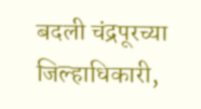बदली चंद्रपूरच्या जिल्हाधिकारी,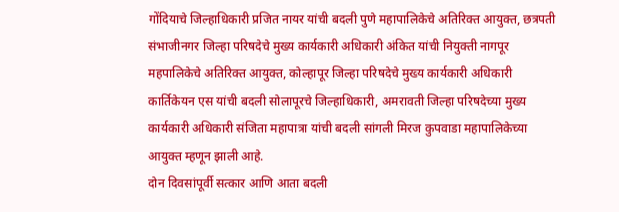गोंदियाचे जिल्हाधिकारी प्रजित नायर यांची बदली पुणे महापालिकेचे अतिरिक्त आयुक्त, छत्रपती संभाजीनगर जिल्हा परिषदेचे मुख्य कार्यकारी अधिकारी अंकित यांची नियुक्ती नागपूर महपालिकेचे अतिरिक्त आयुक्त, कोल्हापूर जिल्हा परिषदेचे मुख्य कार्यकारी अधिकारी कार्तिकेयन एस यांची बदली सोलापूरचे जिल्हाधिकारी, अमरावती जिल्हा परिषदेच्या मुख्य कार्यकारी अधिकारी संजिता महापात्रा यांची बदली सांगली मिरज कुपवाडा महापालिकेच्या आयुक्त म्हणून झाली आहे.
दोन दिवसांपूर्वी सत्कार आणि आता बदली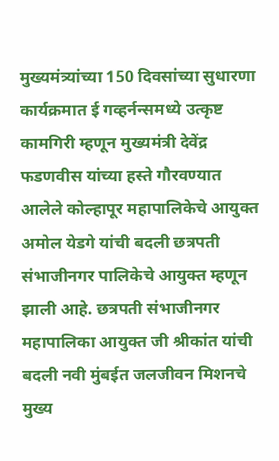मुख्यमंत्र्यांच्या 150 दिवसांच्या सुधारणा कार्यक्रमात ई गव्हर्नन्समध्ये उत्कृष्ट कामगिरी म्हणून मुख्यमंत्री देवेंद्र फडणवीस यांच्या हस्ते गौरवण्यात आलेले कोल्हापूर महापालिकेचे आयुक्त अमोल येडगे यांची बदली छत्रपती संभाजीनगर पालिकेचे आयुक्त म्हणून झाली आहे. छत्रपती संभाजीनगर महापालिका आयुक्त जी श्रीकांत यांची बदली नवी मुंबईत जलजीवन मिशनचे मुख्य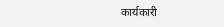कार्यकारी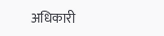अधिकारी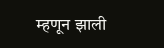म्हणून झाली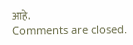आहे.
Comments are closed.